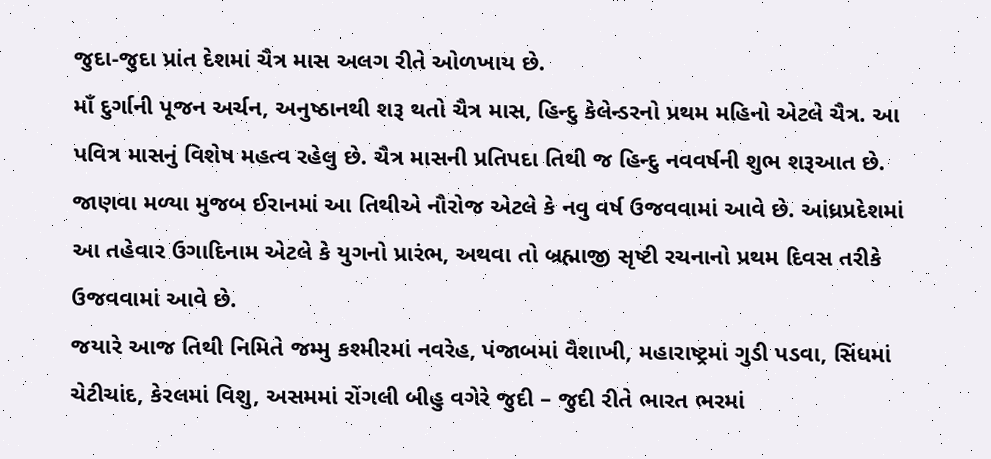જુદા-જુદા પ્રાંત દેશમાં ચૈત્ર માસ અલગ રીતે ઓળખાય છે.
માઁ દુર્ગાની પૂજન અર્ચન, અનુષ્ઠાનથી શરૂ થતો ચૈત્ર માસ, હિન્દુ કેલેન્ડરનો પ્રથમ મહિનો એટલે ચૈત્ર. આ પવિત્ર માસનું વિશેષ મહત્વ રહેલુ છે. ચૈત્ર માસની પ્રતિપદા તિથી જ હિન્દુ નવવર્ષની શુભ શરૂઆત છે.
જાણવા મળ્યા મુજબ ઈરાનમાં આ તિથીએ નૌરોજ એટલે કે નવુ વર્ષ ઉજવવામાં આવે છે. આંધ્રપ્રદેશમાં આ તહેવાર ઉગાદિનામ એટલે કે યુગનો પ્રારંભ, અથવા તો બ્રહ્માજી સૃષ્ટી રચનાનો પ્રથમ દિવસ તરીકે ઉજવવામાં આવે છે.
જયારે આજ તિથી નિમિતે જમ્મુ કશ્મીરમાં નવરેહ, પંજાબમાં વૈશાખી, મહારાષ્ટ્રમાં ગુડી પડવા, સિંધમાં ચેટીચાંદ, કેરલમાં વિશુ, અસમમાં રોંગલી બીહુ વગેરે જુદી – જુદી રીતે ભારત ભરમાં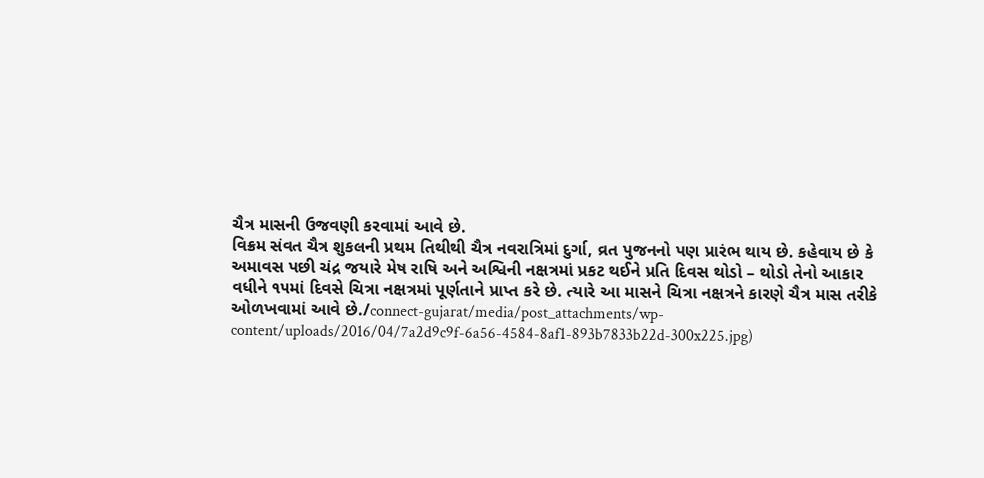ચૈત્ર માસની ઉજવણી કરવામાં આવે છે.
વિક્રમ સંવત ચૈત્ર શુકલની પ્રથમ તિથીથી ચૈત્ર નવરાત્રિમાં દુર્ગા, વ્રત પુજનનો પણ પ્રારંભ થાય છે. કહેવાય છે કે અમાવસ પછી ચંદ્ર જયારે મેષ રાષિ અને અશ્વિની નક્ષત્રમાં પ્રકટ થઈને પ્રતિ દિવસ થોડો – થોડો તેનો આકાર વધીને ૧૫માં દિવસે ચિત્રા નક્ષત્રમાં પૂર્ણતાને પ્રાપ્ત કરે છે. ત્યારે આ માસને ચિત્રા નક્ષત્રને કારણે ચૈત્ર માસ તરીકે ઓળખવામાં આવે છે./connect-gujarat/media/post_attachments/wp-content/uploads/2016/04/7a2d9c9f-6a56-4584-8af1-893b7833b22d-300x225.jpg)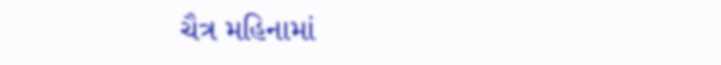ચૈત્ર મહિનામાં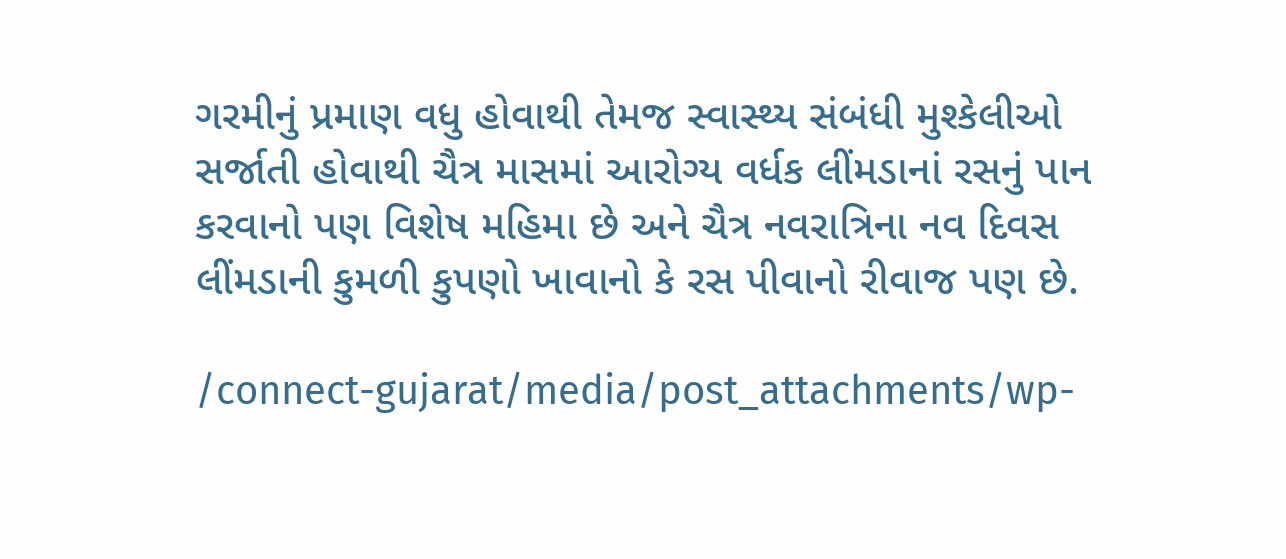ગરમીનું પ્રમાણ વધુ હોવાથી તેમજ સ્વાસ્થ્ય સંબંધી મુશ્કેલીઓ સર્જાતી હોવાથી ચૈત્ર માસમાં આરોગ્ય વર્ધક લીંમડાનાં રસનું પાન કરવાનો પણ વિશેષ મહિમા છે અને ચૈત્ર નવરાત્રિના નવ દિવસ લીંમડાની કુમળી કુપણો ખાવાનો કે રસ પીવાનો રીવાજ પણ છે.

/connect-gujarat/media/post_attachments/wp-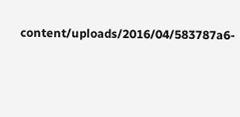content/uploads/2016/04/583787a6-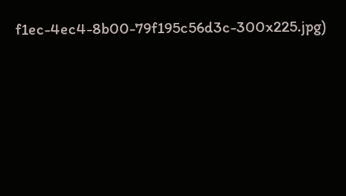f1ec-4ec4-8b00-79f195c56d3c-300x225.jpg)